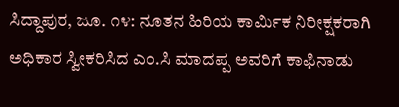ಸಿದ್ದಾಪುರ, ಜೂ. ೧೪: ನೂತನ ಹಿರಿಯ ಕಾರ್ಮಿಕ ನಿರೀಕ್ಷಕರಾಗಿ ಅಧಿಕಾರ ಸ್ವೀಕರಿಸಿದ ಎಂ.ಸಿ ಮಾದಪ್ಪ ಅವರಿಗೆ ಕಾಫಿನಾಡು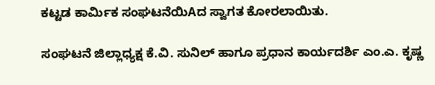ಕಟ್ಟಡ ಕಾರ್ಮಿಕ ಸಂಘಟನೆಯಿAದ ಸ್ವಾಗತ ಕೋರಲಾಯಿತು.

ಸಂಘಟನೆ ಜಿಲ್ಲಾಧ್ಯಕ್ಷ ಕೆ.ವಿ. ಸುನಿಲ್ ಹಾಗೂ ಪ್ರಧಾನ ಕಾರ್ಯದರ್ಶಿ ಎಂ.ಎ. ಕೃಷ್ಣ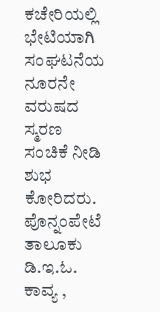ಕಚೇರಿಯಲ್ಲಿ ಭೇಟಿಯಾಗಿ ಸಂಘಟನೆಯ ನೂರನೇ ವರುಷದ ಸ್ಮರಣ ಸಂಚಿಕೆ ನೀಡಿ ಶುಭ ಕೋರಿದರು. ಪೊನ್ನಂಪೇಟೆ ತಾಲೂಕು ಡಿ.ಇ.ಓ. ಕಾವ್ಯ ,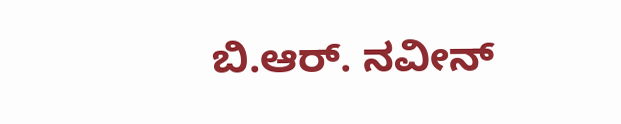ಬಿ.ಆರ್. ನವೀನ್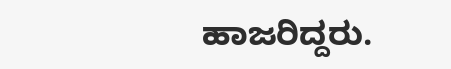ಹಾಜರಿದ್ದರು.